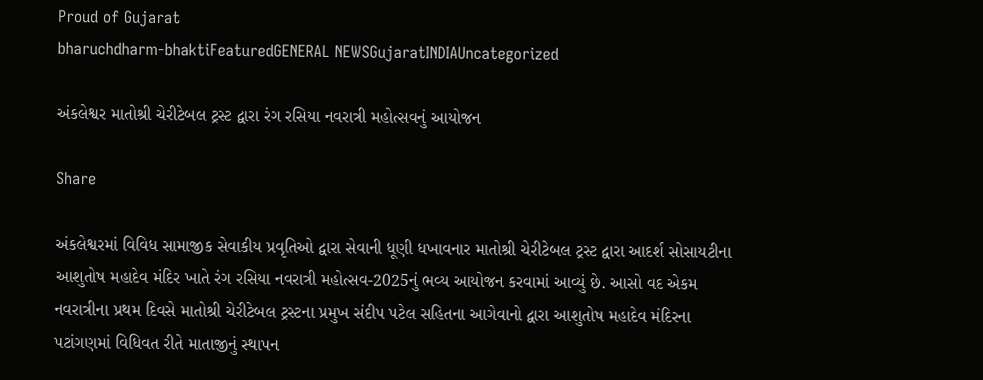Proud of Gujarat
bharuchdharm-bhaktiFeaturedGENERAL NEWSGujaratINDIAUncategorized

અંકલેશ્વર માતોશ્રી ચેરીટેબલ ટ્રસ્ટ દ્વારા રંગ રસિયા નવરાત્રી મહોત્સવનું આયોજન

Share

અંકલેશ્વરમાં વિવિધ સામાજીક સેવાકીય પ્રવૃતિઓ દ્વારા સેવાની ધૂણી ધખાવનાર માતોશ્રી ચેરીટેબલ ટ્રસ્ટ દ્વારા આદર્શ સોસાયટીના આશુતોષ મહાદેવ મંદિર ખાતે રંગ રસિયા નવરાત્રી મહોત્સવ-2025નું ભવ્ય આયોજન કરવામાં આવ્યું છે. આસો વદ એકમ નવરાત્રીના પ્રથમ દિવસે માતોશ્રી ચેરીટેબલ ટ્રસ્ટના પ્રમુખ સંદીપ પટેલ સહિતના આગેવાનો દ્વારા આશુતોષ મહાદેવ મંદિરના પટાંગણમાં વિધિવત રીતે માતાજીનું સ્થાપન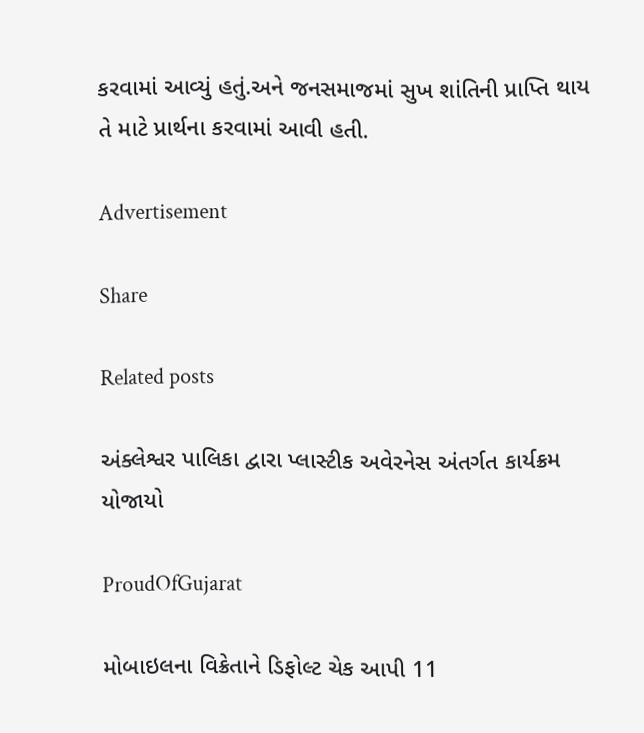કરવામાં આવ્યું હતું.અને જનસમાજમાં સુખ શાંતિની પ્રાપ્તિ થાય તે માટે પ્રાર્થના કરવામાં આવી હતી.

Advertisement

Share

Related posts

અંક્લેશ્વર પાલિકા દ્વારા પ્લાસ્ટીક અવેરનેસ અંતર્ગત કાર્યક્રમ યોજાયો

ProudOfGujarat

મોબાઇલના વિક્રેતાને ડિફોલ્ટ ચેક આપી 11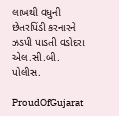લાખથી વધુની છેતરપિંડી કરનારને ઝડપી પાડતી વડોદરા એલ.સી.બી. પોલીસ.

ProudOfGujarat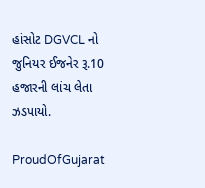હાંસોટ DGVCL નો જુનિયર ઈજનેર રૂ.10 હજારની લાંચ લેતા ઝડપાયો.

ProudOfGujarat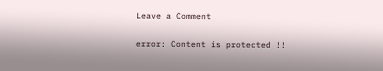Leave a Comment

error: Content is protected !!